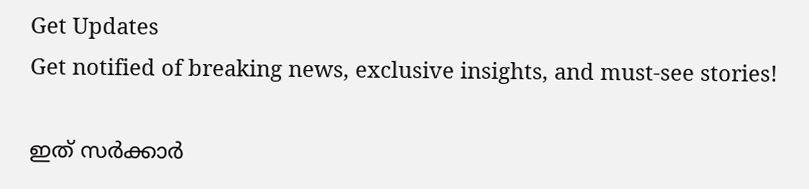Get Updates
Get notified of breaking news, exclusive insights, and must-see stories!

ഇത് സർക്കാർ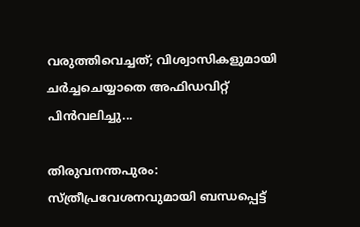വരുത്തിവെച്ചത്; വിശ്വാസികളുമായി ചർച്ചചെയ്യാതെ അഫിഡവിറ്റ് പിൻവലിച്ചു...

തിരുവനന്തപുരം: സ്ത്രീപ്രവേശനവുമായി ബന്ധപ്പെട്ട്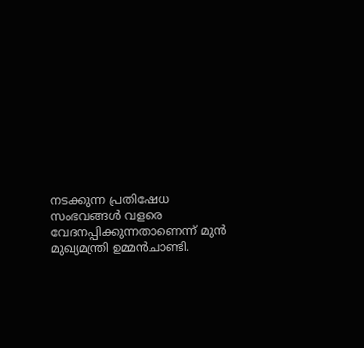നടക്കുന്ന പ്രതിഷേധ സംഭവങ്ങൾ വളരെ വേദനപ്പിക്കുന്നതാണെന്ന് മുൻ മുഖ്യമന്ത്രി ഉമ്മൻചാണ്ടി.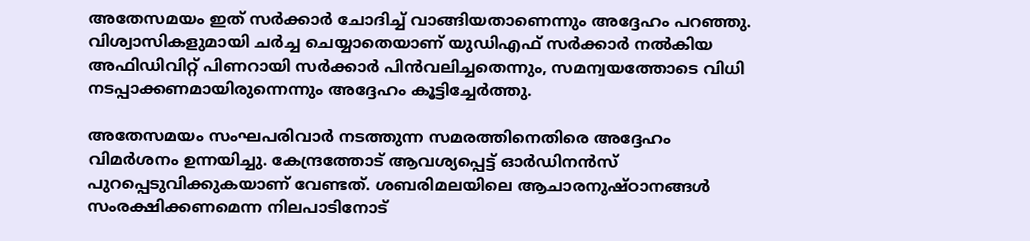അതേസമയം ഇത് സർക്കാർ ചോദിച്ച് വാങ്ങിയതാണെന്നും അദ്ദേഹം പറഞ്ഞു. വിശ്വാസികളുമായി ചർച്ച ചെയ്യാതെയാണ് യുഡിഎഫ് സർക്കാർ നൽകിയ അഫിഡിവിറ്റ് പിണറായി സർക്കാർ പിൻവലിച്ചതെന്നും, സമന്വയത്തോടെ വിധി നടപ്പാക്കണമായിരുന്നെന്നും അദ്ദേഹം കൂട്ടിച്ചേർത്തു.

അതേസമയം സംഘപരിവാർ നടത്തുന്ന സമരത്തിനെതിരെ അദ്ദേഹം വിമർശനം ഉന്നയിച്ചു. കേന്ദ്രത്തോട് ആവശ്യപ്പെട്ട് ഓർഡിനൻസ് പുറപ്പെടുവിക്കുകയാണ് വേണ്ടത്. ശബരിമലയിലെ ആചാരനുഷ്ഠാനങ്ങൾ സംരക്ഷിക്കണമെന്ന നിലപാടിനോട്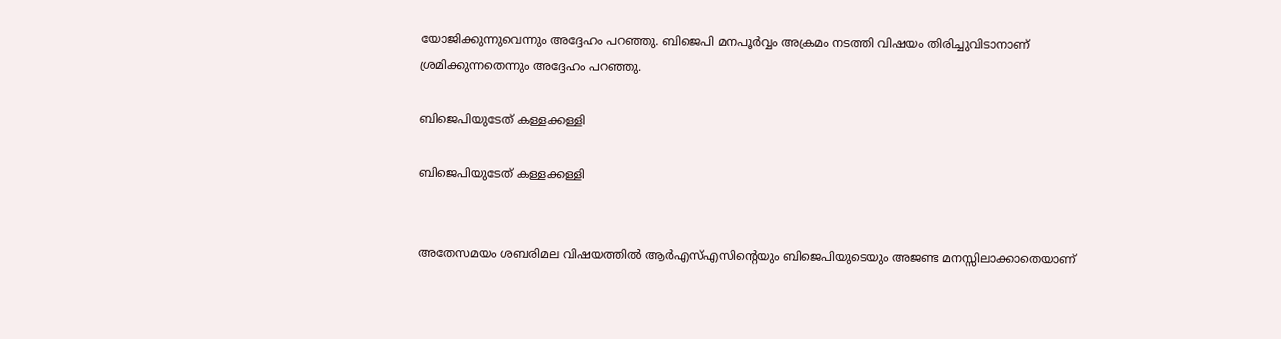യോജിക്കുന്നുവെന്നും അദ്ദേഹം പറഞ്ഞു. ബിജെപി മനപൂർവ്വം അക്രമം നടത്തി വിഷയം തിരിച്ചുവിടാനാണ് ശ്രമിക്കുന്നതെന്നും അദ്ദേഹം പറഞ്ഞു.

ബിജെപിയുടേത് കള്ളക്കള്ളി

ബിജെപിയുടേത് കള്ളക്കള്ളി


അതേസമയം ശബരിമല വിഷയത്തില്‍ ആര്‍എസ്എസിന്റെയും ബിജെപിയുടെയും അജണ്ട മനസ്സിലാക്കാതെയാണ്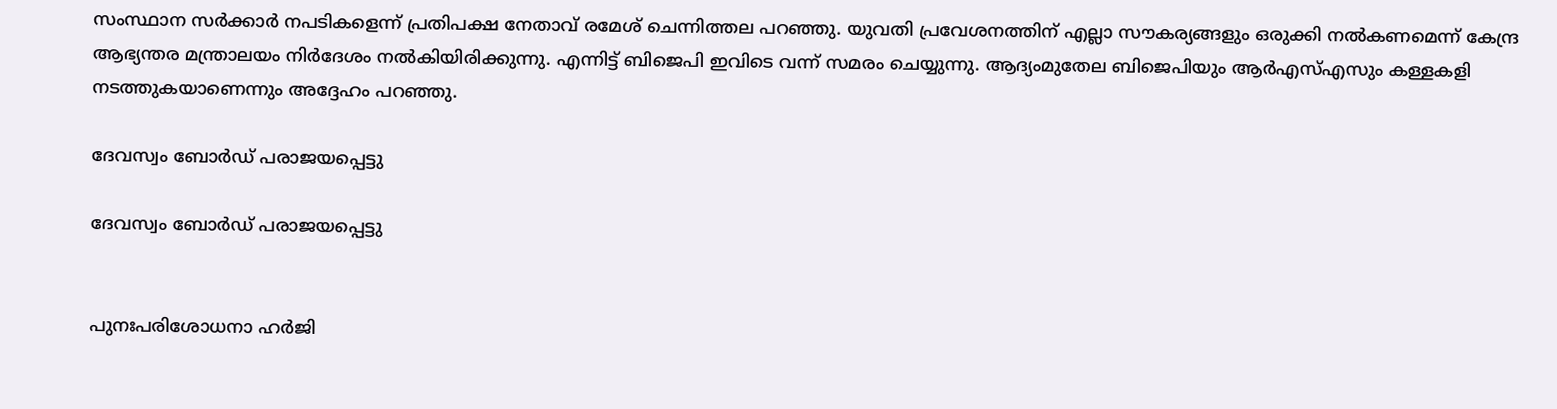സംസ്ഥാന സര്‍ക്കാര്‍ നപടികളെന്ന് പ്രതിപക്ഷ നേതാവ് രമേശ് ചെന്നിത്തല പറഞ്ഞു. യുവതി പ്രവേശനത്തിന് എല്ലാ സൗകര്യങ്ങളും ഒരുക്കി നല്‍കണമെന്ന് കേന്ദ്ര ആഭ്യന്തര മന്ത്രാലയം നിര്‍ദേശം നല്‍കിയിരിക്കുന്നു. എന്നിട്ട് ബിജെപി ഇവിടെ വന്ന് സമരം ചെയ്യുന്നു. ആദ്യംമുതേല ബിജെപിയും ആര്‍എസ്എസും കള്ളകളി നടത്തുകയാണെന്നും അദ്ദേഹം പറഞ്ഞു.

ദേവസ്വം ബോർഡ് പരാജയപ്പെട്ടു

ദേവസ്വം ബോർഡ് പരാജയപ്പെട്ടു


പുനഃപരിശോധനാ ഹര്‍ജി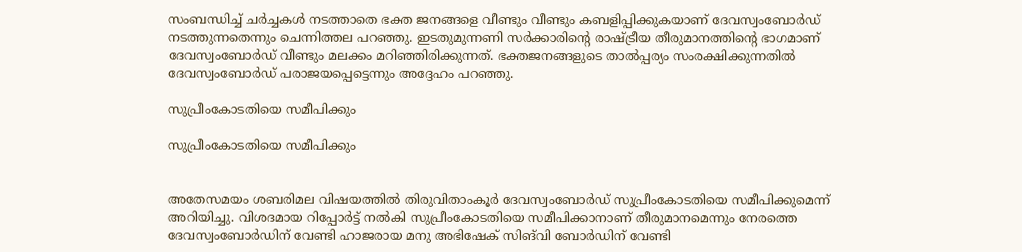സംബന്ധിച്ച് ചര്‍ച്ചകള്‍ നടത്താതെ ഭക്ത ജനങ്ങളെ വീണ്ടും വീണ്ടും കബളിപ്പിക്കുകയാണ് ദേവസ്വംബോര്‍ഡ് നടത്തുന്നതെന്നും ചെന്നിത്തല പറഞ്ഞു. ഇടതുമുന്നണി സര്‍ക്കാരിന്റെ രാഷ്ട്രീയ തീരുമാനത്തിന്റെ ഭാഗമാണ് ദേവസ്വംബോര്‍ഡ് വീണ്ടും മലക്കം മറിഞ്ഞിരിക്കുന്നത്. ഭക്തജനങ്ങളുടെ താൽപ്പര്യം സംരക്ഷിക്കുന്നതിൽ ദേവസ്വംബോർഡ് പരാജയപ്പെട്ടെന്നും അദ്ദേഹം പറഞ്ഞു.

സുപ്രീംകോടതിയെ സമീപിക്കും

സുപ്രീംകോടതിയെ സമീപിക്കും


അതേസമയം ശബരിമല വിഷയത്തില്‍ തിരുവിതാംകൂര്‍ ദേവസ്വംബോര്‍ഡ് സുപ്രീംകോടതിയെ സമീപിക്കുമെന്ന് അറിയിച്ചു. വിശദമായ റിപ്പോര്‍ട്ട് നല്‍കി സുപ്രീംകോടതിയെ സമീപിക്കാനാണ് തീരുമാനമെന്നും നേരത്തെ ദേവസ്വംബോര്‍ഡിന് വേണ്ടി ഹാജരായ മനു അഭിഷേക് സിങ്‌വി ബോര്‍ഡിന് വേണ്ടി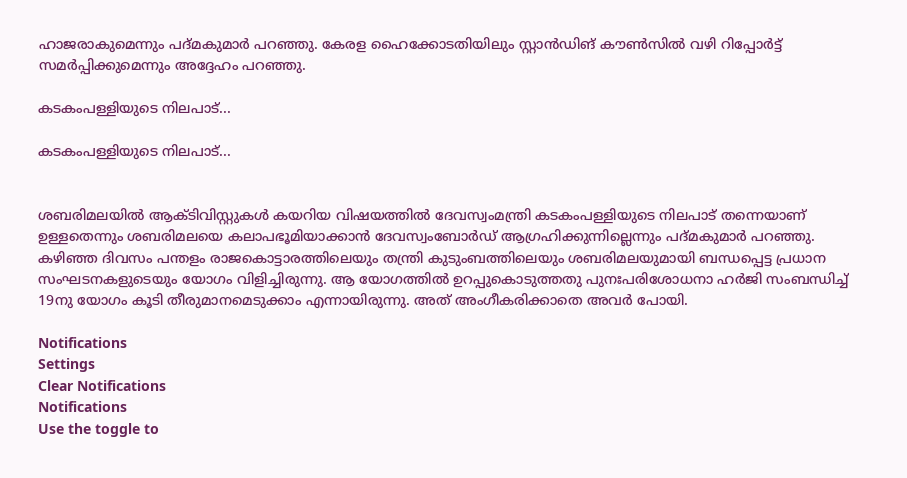ഹാജരാകുമെന്നും പദ്മകുമാര്‍ പറഞ്ഞു. കേരള ഹൈക്കോടതിയിലും സ്റ്റാന്‍ഡിങ് കൗണ്‍സില്‍ വഴി റിപ്പോര്‍ട്ട് സമര്‍പ്പിക്കുമെന്നും അദ്ദേഹം പറഞ്ഞു.

കടകംപള്ളിയുടെ നിലപാട്...

കടകംപള്ളിയുടെ നിലപാട്...


ശബരിമലയില്‍ ആക്ടിവിസ്റ്റുകള്‍ കയറിയ വിഷയത്തില്‍ ദേവസ്വംമന്ത്രി കടകംപള്ളിയുടെ നിലപാട് തന്നെയാണ് ഉള്ളതെന്നും ശബരിമലയെ കലാപഭൂമിയാക്കാന്‍ ദേവസ്വംബോര്‍ഡ് ആഗ്രഹിക്കുന്നില്ലെന്നും പദ്മകുമാര്‍ പറഞ്ഞു. കഴിഞ്ഞ ദിവസം പന്തളം രാജകൊട്ടാരത്തിലെയും തന്ത്രി കുടുംബത്തിലെയും ശബരിമലയുമായി ബന്ധപ്പെട്ട പ്രധാന സംഘടനകളുടെയും യോഗം വിളിച്ചിരുന്നു. ആ യോഗത്തില്‍ ഉറപ്പുകൊടുത്തതു പുനഃപരിശോധനാ ഹര്‍ജി സംബന്ധിച്ച് 19നു യോഗം കൂടി തീരുമാനമെടുക്കാം എന്നായിരുന്നു. അത് അംഗീകരിക്കാതെ അവര്‍ പോയി.

Notifications
Settings
Clear Notifications
Notifications
Use the toggle to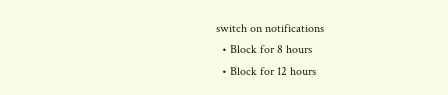switch on notifications
  • Block for 8 hours
  • Block for 12 hours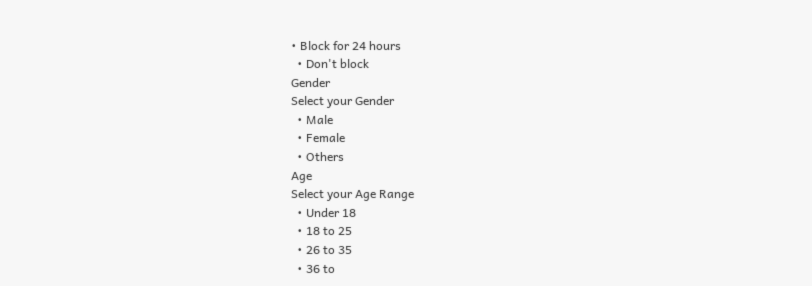• Block for 24 hours
  • Don't block
Gender
Select your Gender
  • Male
  • Female
  • Others
Age
Select your Age Range
  • Under 18
  • 18 to 25
  • 26 to 35
  • 36 to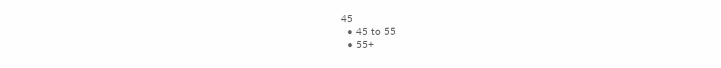45
  • 45 to 55
  • 55+